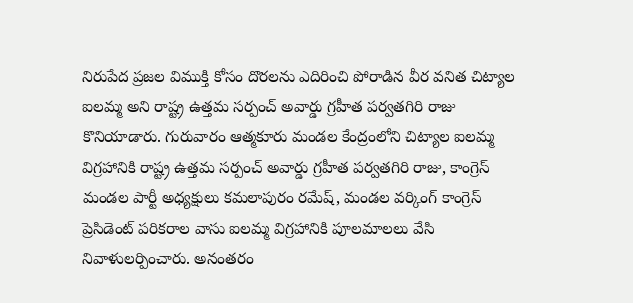నిరుపేద ప్రజల విముక్తి కోసం దొరలను ఎదిరించి పోరాడిన వీర వనిత చిట్యాల ఐలమ్మ అని రాష్ట్ర ఉత్తమ సర్పంచ్ అవార్డు గ్రహీత పర్వతగిరి రాజు కొనియాడారు. గురువారం ఆత్మకూరు మండల కేంద్రంలోని చిట్యాల ఐలమ్మ విగ్రహానికి రాష్ట్ర ఉత్తమ సర్పంచ్ అవార్డు గ్రహీత పర్వతగిరి రాజు, కాంగ్రెస్ మండల పార్టీ అధ్యక్షులు కమలాపురం రమేష్, మండల వర్కింగ్ కాంగ్రెస్ ప్రెసిడెంట్ పరికరాల వాసు ఐలమ్మ విగ్రహానికి పూలమాలలు వేసి నివాళులర్పించారు. అనంతరం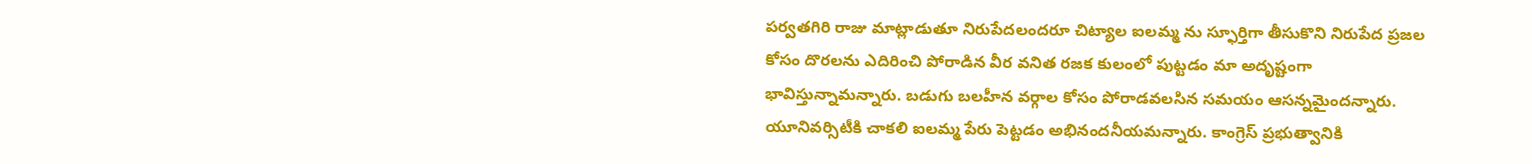పర్వతగిరి రాజు మాట్లాడుతూ నిరుపేదలందరూ చిట్యాల ఐలమ్మ ను స్ఫూర్తిగా తీసుకొని నిరుపేద ప్రజల కోసం దొరలను ఎదిరించి పోరాడిన వీర వనిత రజక కులంలో పుట్టడం మా అదృష్టంగా భావిస్తున్నామన్నారు. బడుగు బలహీన వర్గాల కోసం పోరాడవలసిన సమయం ఆసన్నమైందన్నారు.
యూనివర్సిటీకి చాకలి ఐలమ్మ పేరు పెట్టడం అభినందనీయమన్నారు. కాంగ్రెస్ ప్రభుత్వానికి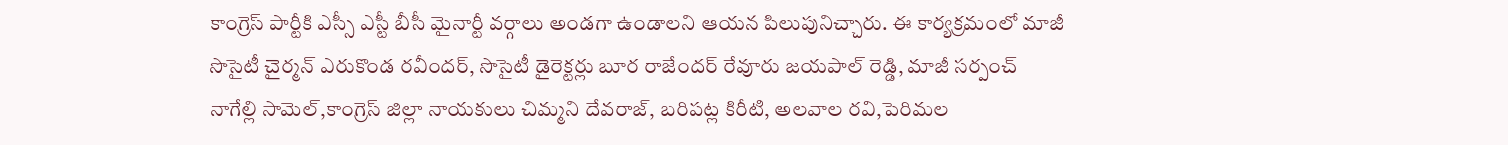కాంగ్రెస్ పార్టీకి ఎస్సీ ఎస్టీ బీసీ మైనార్టీ వర్గాలు అండగా ఉండాలని ఆయన పిలుపునిచ్చారు. ఈ కార్యక్రమంలో మాజీ సొసైటీ చైర్మన్ ఎరుకొండ రవీందర్, సొసైటీ డైరెక్టర్లు బూర రాజేందర్ రేవూరు జయపాల్ రెడ్డి, మాజీ సర్పంచ్ నాగేల్లి సామెల్,కాంగ్రెస్ జిల్లా నాయకులు చిమ్మని దేవరాజ్, బరిపట్ల కిరీటి, అలవాల రవి,పెరిమల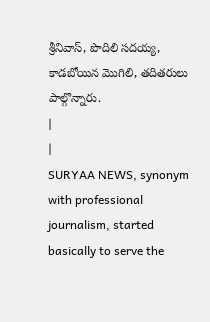శ్రీనివాస్, పొదిలి సదయ్య, కాడబోయిన మొగిలి, తదితరులు పాల్గొన్నారు.
|
|
SURYAA NEWS, synonym with professional journalism, started basically to serve the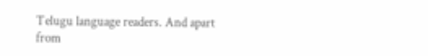Telugu language readers. And apart from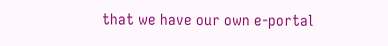that we have our own e-portal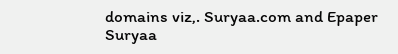domains viz,. Suryaa.com and Epaper Suryaa